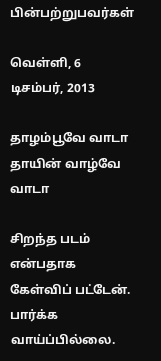பின்பற்றுபவர்கள்

வெள்ளி, 6 டிசம்பர், 2013

தாழம்பூவே வாடா தாயின் வாழ்வே வாடா

சிறந்த படம் என்பதாக கேள்விப் பட்டேன். பார்க்க வாய்ப்பில்லை.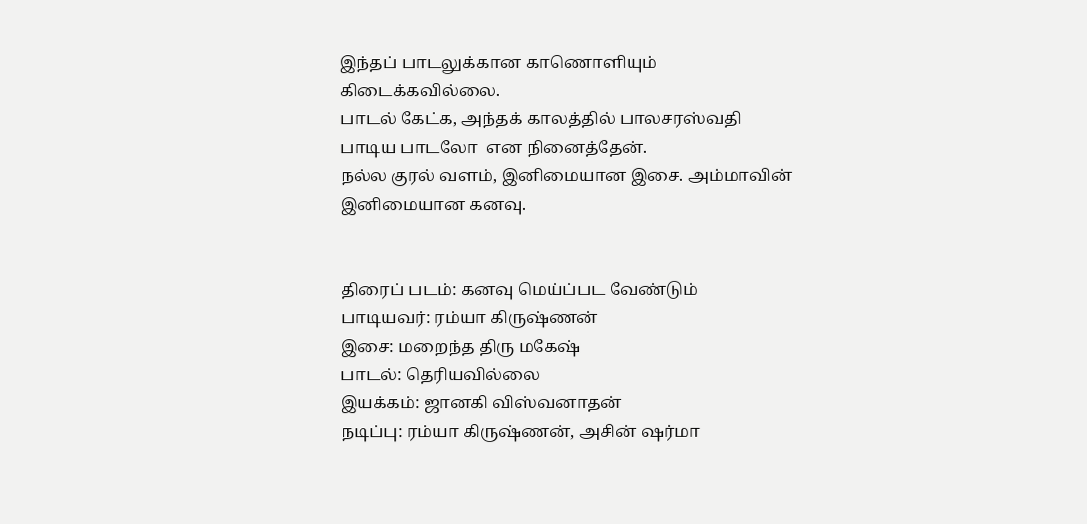இந்தப் பாடலுக்கான காணொளியும் கிடைக்கவில்லை.
பாடல் கேட்க, அந்தக் காலத்தில் பாலசரஸ்வதி பாடிய பாடலோ  என நினைத்தேன்.
நல்ல குரல் வளம், இனிமையான இசை. அம்மாவின் இனிமையான கனவு.


திரைப் படம்: கனவு மெய்ப்பட வேண்டும்
பாடியவர்: ரம்யா கிருஷ்ணன்
இசை: மறைந்த திரு மகேஷ்
பாடல்: தெரியவில்லை
இயக்கம்: ஜானகி விஸ்வனாதன்
நடிப்பு: ரம்யா கிருஷ்ணன், அசின் ஷர்மா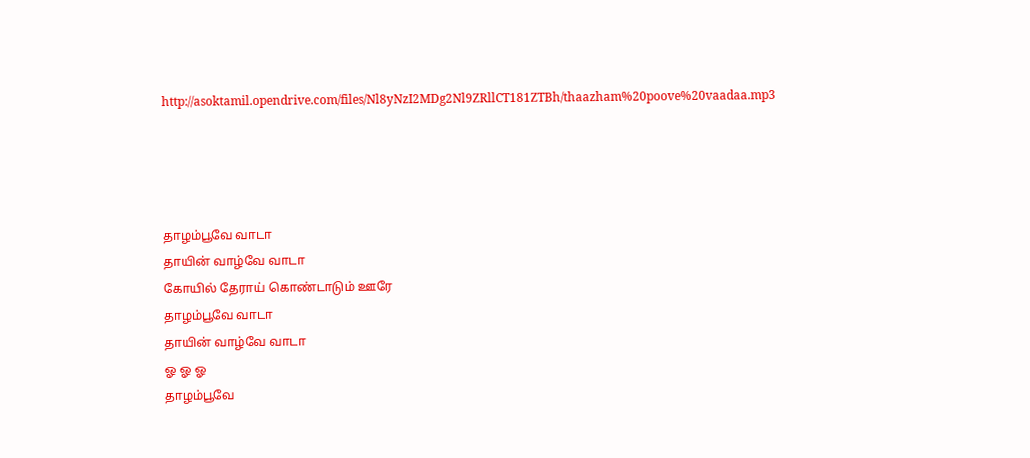http://asoktamil.opendrive.com/files/Nl8yNzI2MDg2Nl9ZRllCT181ZTBh/thaazham%20poove%20vaadaa.mp3




தாழம்பூவே வாடா
தாயின் வாழ்வே வாடா
கோயில் தேராய் கொண்டாடும் ஊரே
தாழம்பூவே வாடா
தாயின் வாழ்வே வாடா
ஓ ஓ ஓ
தாழம்பூவே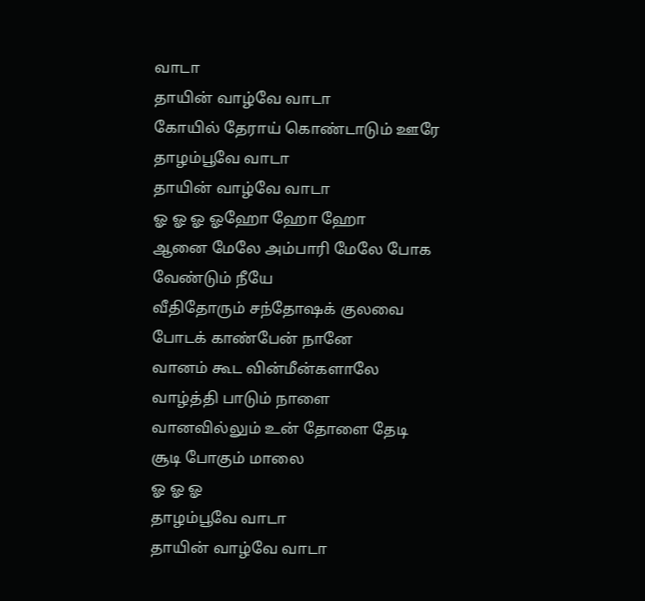வாடா
தாயின் வாழ்வே வாடா
கோயில் தேராய் கொண்டாடும் ஊரே
தாழம்பூவே வாடா
தாயின் வாழ்வே வாடா
ஓ ஓ ஓ ஓஹோ ஹோ ஹோ
ஆனை மேலே அம்பாரி மேலே போக வேண்டும் நீயே
வீதிதோரும் சந்தோஷக் குலவை
போடக் காண்பேன் நானே
வானம் கூட வின்மீன்களாலே
வாழ்த்தி பாடும் நாளை
வானவில்லும் உன் தோளை தேடி
சூடி போகும் மாலை
ஓ ஓ ஓ
தாழம்பூவே வாடா
தாயின் வாழ்வே வாடா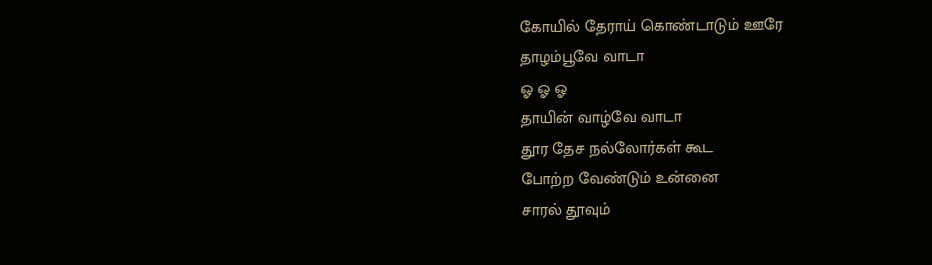கோயில் தேராய் கொண்டாடும் ஊரே
தாழம்பூவே வாடா
ஓ ஓ ஓ
தாயின் வாழ்வே வாடா
தூர தேச நல்லோர்கள் கூட
போற்ற வேண்டும் உன்னை
சாரல் தூவும்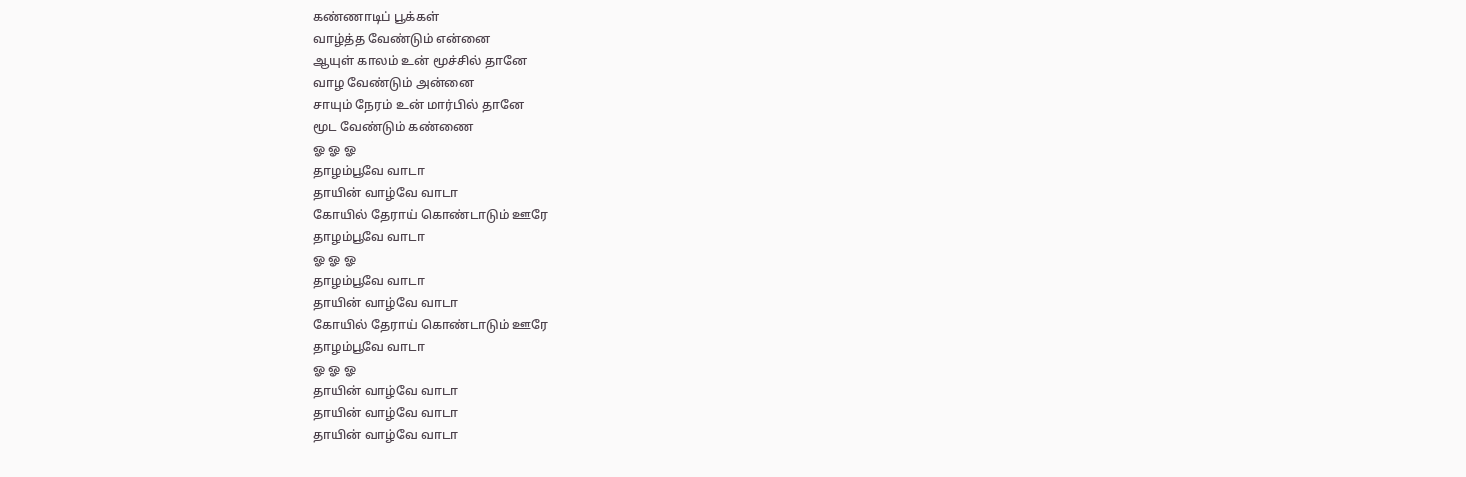கண்ணாடிப் பூக்கள்
வாழ்த்த வேண்டும் என்னை
ஆயுள் காலம் உன் மூச்சில் தானே
வாழ வேண்டும் அன்னை
சாயும் நேரம் உன் மார்பில் தானே
மூட வேண்டும் கண்ணை
ஓ ஓ ஓ
தாழம்பூவே வாடா
தாயின் வாழ்வே வாடா
கோயில் தேராய் கொண்டாடும் ஊரே
தாழம்பூவே வாடா
ஓ ஓ ஓ
தாழம்பூவே வாடா
தாயின் வாழ்வே வாடா
கோயில் தேராய் கொண்டாடும் ஊரே
தாழம்பூவே வாடா
ஓ ஓ ஓ
தாயின் வாழ்வே வாடா
தாயின் வாழ்வே வாடா
தாயின் வாழ்வே வாடா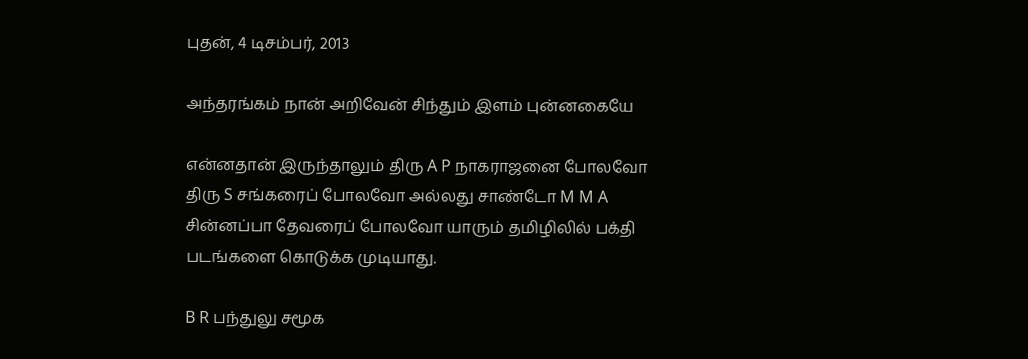புதன், 4 டிசம்பர், 2013

அந்தரங்கம் நான் அறிவேன் சிந்தும் இளம் புன்னகையே

என்னதான் இருந்தாலும் திரு A P நாகராஜனை போலவோ திரு S சங்கரைப் போலவோ அல்லது சாண்டோ M M A சின்னப்பா தேவரைப் போலவோ யாரும் தமிழிலில் பக்தி படங்களை கொடுக்க முடியாது.

B R பந்துலு சமூக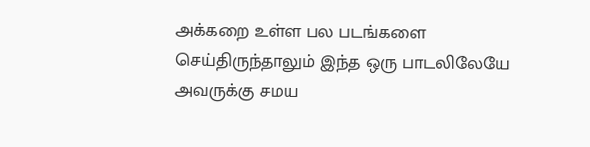அக்கறை உள்ள பல படங்களை செய்திருந்தாலும் இந்த ஒரு பாடலிலேயே அவருக்கு சமய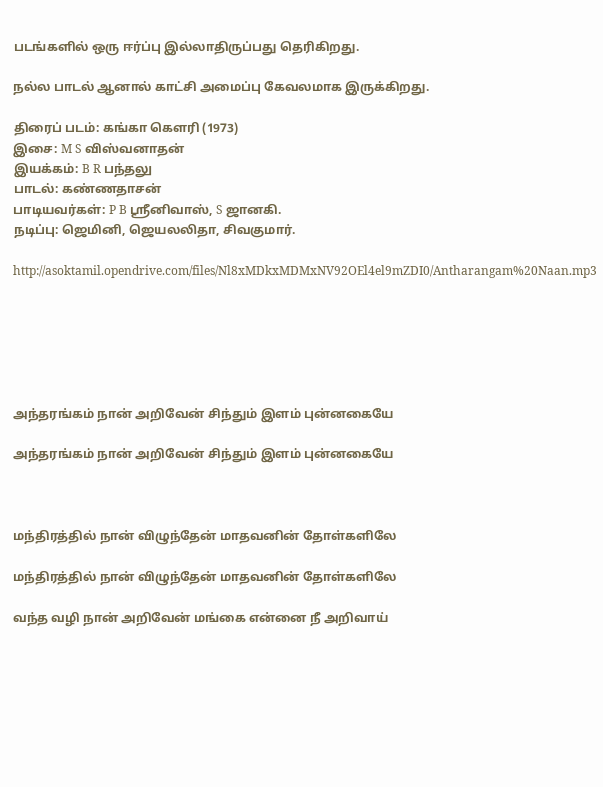படங்களில் ஒரு ஈர்ப்பு இல்லாதிருப்பது தெரிகிறது.

நல்ல பாடல் ஆனால் காட்சி அமைப்பு கேவலமாக இருக்கிறது.

திரைப் படம்: கங்கா கௌரி (1973)
இசை: M S விஸ்வனாதன்
இயக்கம்: B R பந்தலு
பாடல்: கண்ணதாசன்
பாடியவர்கள்: P B ஸ்ரீனிவாஸ், S ஜானகி.
நடிப்பு: ஜெமினி, ஜெயலலிதா, சிவகுமார்.

http://asoktamil.opendrive.com/files/Nl8xMDkxMDMxNV92OEl4el9mZDI0/Antharangam%20Naan.mp3






அந்தரங்கம் நான் அறிவேன் சிந்தும் இளம் புன்னகையே

அந்தரங்கம் நான் அறிவேன் சிந்தும் இளம் புன்னகையே



மந்திரத்தில் நான் விழுந்தேன் மாதவனின் தோள்களிலே

மந்திரத்தில் நான் விழுந்தேன் மாதவனின் தோள்களிலே

வந்த வழி நான் அறிவேன் மங்கை என்னை நீ அறிவாய்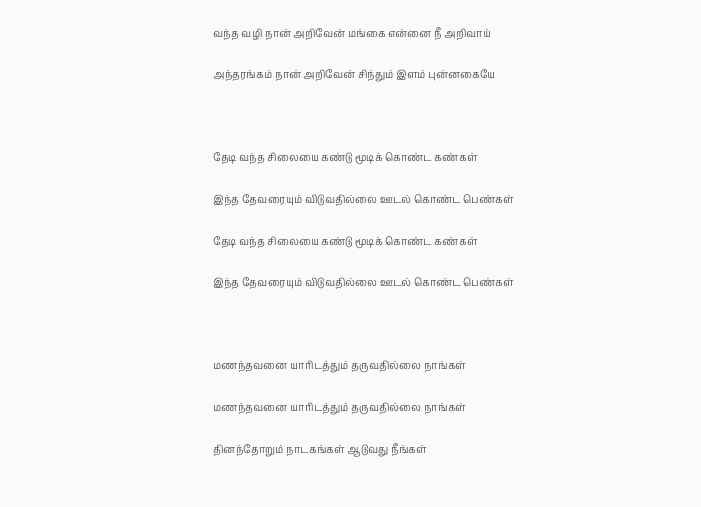வந்த வழி நான் அறிவேன் மங்கை என்னை நீ அறிவாய்

அந்தரங்கம் நான் அறிவேன் சிந்தும் இளம் புன்னகையே



தேடி வந்த சிலையை கண்டு மூடிக் கொண்ட கண்கள்

இந்த தேவரையும் விடுவதில்லை ஊடல் கொண்ட பெண்கள்

தேடி வந்த சிலையை கண்டு மூடிக் கொண்ட கண்கள்

இந்த தேவரையும் விடுவதில்லை ஊடல் கொண்ட பெண்கள்



மணந்தவனை யாரிடத்தும் தருவதில்லை நாங்கள்

மணந்தவனை யாரிடத்தும் தருவதில்லை நாங்கள்

தினந்தோறும் நாடகங்கள் ஆடுவது நீங்கள்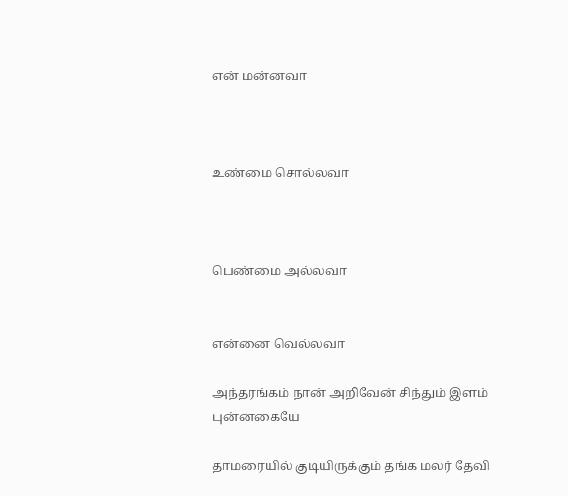என் மன்னவா



உண்மை சொல்லவா



பெண்மை அல்லவா


என்னை வெல்லவா

அந்தரங்கம் நான் அறிவேன் சிந்தும் இளம் புன்னகையே

தாமரையில் குடியிருக்கும் தங்க மலர் தேவி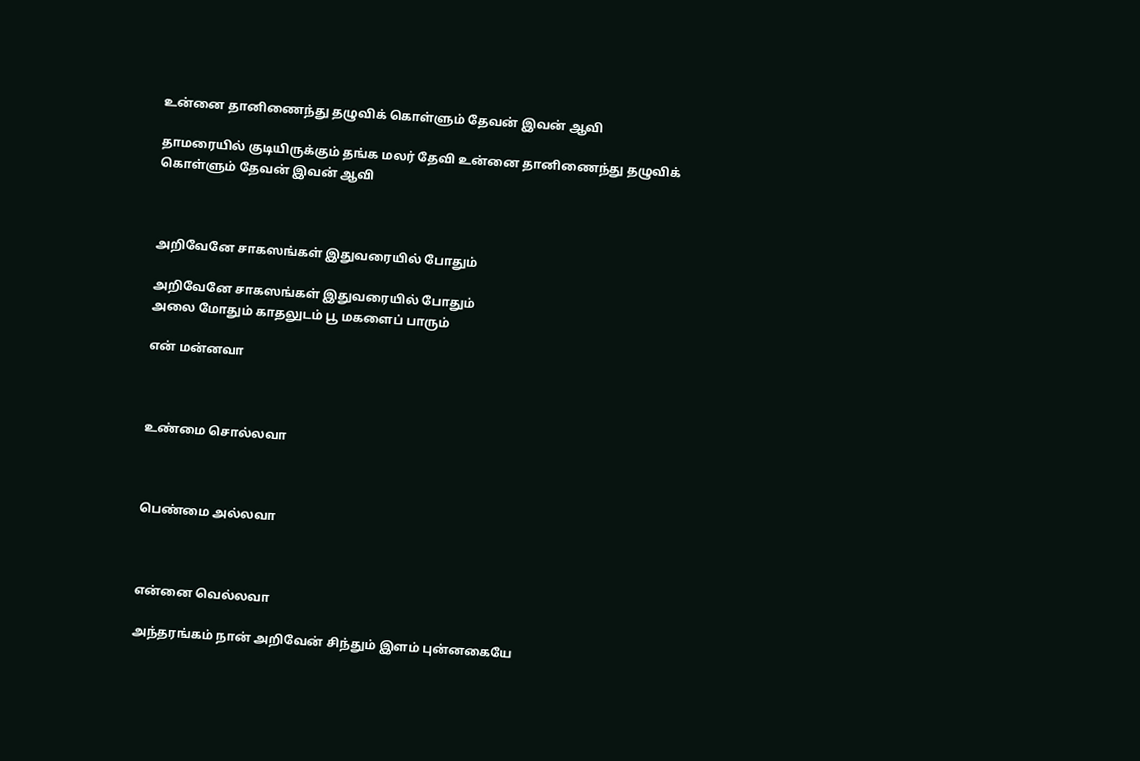உன்னை தானிணைந்து தழுவிக் கொள்ளும் தேவன் இவன் ஆவி

தாமரையில் குடியிருக்கும் தங்க மலர் தேவி உன்னை தானிணைந்து தழுவிக் கொள்ளும் தேவன் இவன் ஆவி



அறிவேனே சாகஸங்கள் இதுவரையில் போதும்

அறிவேனே சாகஸங்கள் இதுவரையில் போதும்
அலை மோதும் காதலுடம் பூ மகளைப் பாரும்

என் மன்னவா



உண்மை சொல்லவா



பெண்மை அல்லவா



என்னை வெல்லவா

அந்தரங்கம் நான் அறிவேன் சிந்தும் இளம் புன்னகையே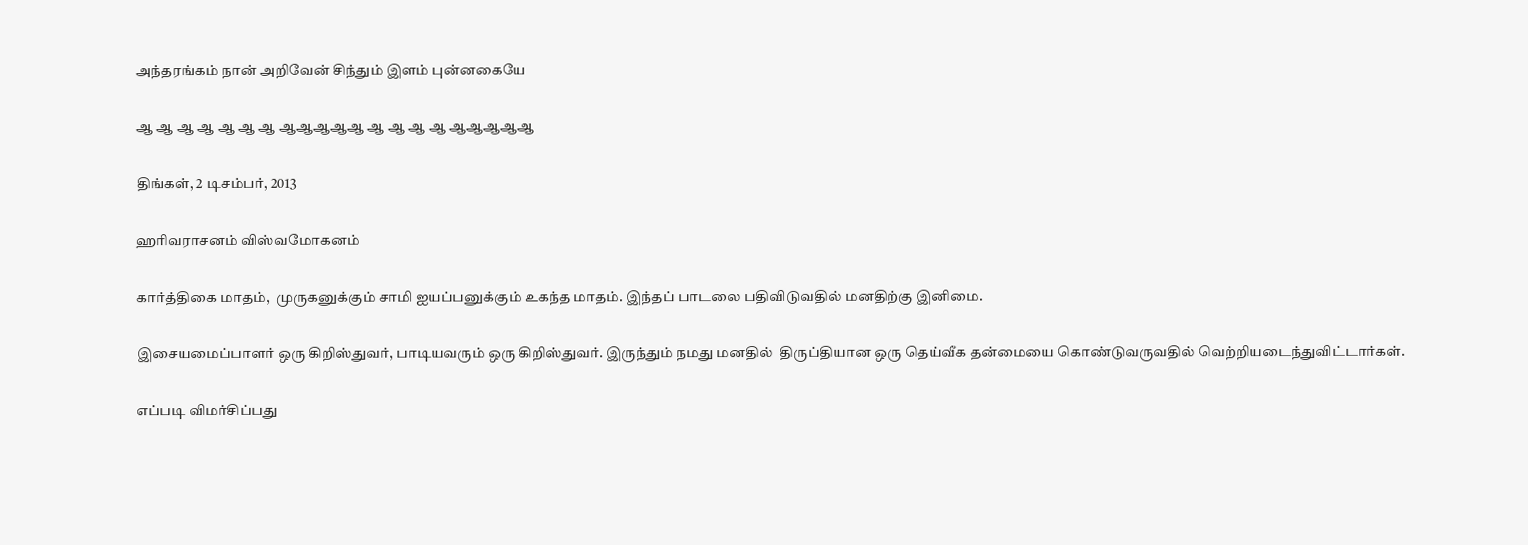அந்தரங்கம் நான் அறிவேன் சிந்தும் இளம் புன்னகையே

ஆ ஆ ஆ ஆ ஆ ஆ ஆ ஆஆஆஆஆ ஆ ஆ ஆ ஆ ஆஆஆஆஆ

திங்கள், 2 டிசம்பர், 2013

ஹரிவராசனம் விஸ்வமோகனம்

கார்த்திகை மாதம்,  முருகனுக்கும் சாமி ஐயப்பனுக்கும் உகந்த மாதம். இந்தப் பாடலை பதிவிடுவதில் மனதிற்கு இனிமை.

இசையமைப்பாளர் ஒரு கிறிஸ்துவர், பாடியவரும் ஒரு கிறிஸ்துவர். இருந்தும் நமது மனதில்  திருப்தியான ஒரு தெய்வீக தன்மையை கொண்டுவருவதில் வெற்றியடைந்துவிட்டார்கள்.

எப்படி விமர்சிப்பது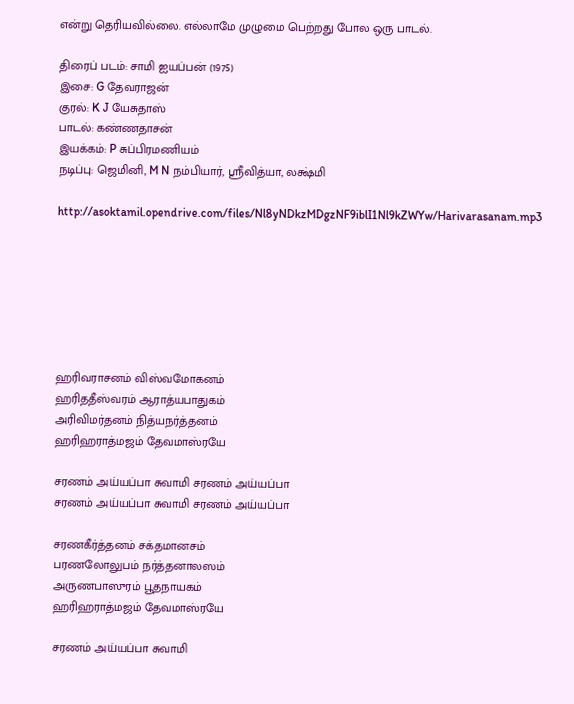என்று தெரியவில்லை. எல்லாமே முழுமை பெற்றது போல ஒரு பாடல்.

திரைப் படம்: சாமி ஐயப்பன் (1975)
இசை: G தேவராஜன்
குரல்: K J யேசுதாஸ்
பாடல்: கண்ணதாசன்
இயக்கம்: P சுப்பிரமணியம்
நடிப்பு: ஜெமினி, M N நம்பியார், ஸ்ரீவித்யா, லக்ஷ்மி

http://asoktamil.opendrive.com/files/Nl8yNDkzMDgzNF9iblI1Nl9kZWYw/Harivarasanam.mp3







ஹரிவராசனம் விஸ்வமோகனம்
ஹரிததீஸ்வரம் ஆராத்யபாதுகம்
அரிவிமர்தனம் நித்யநர்த்தனம்
ஹரிஹராத்மஜம் தேவமாஸ்ரயே

சரணம் அய்யப்பா சுவாமி சரணம் அய்யப்பா
சரணம் அய்யப்பா சுவாமி சரணம் அய்யப்பா

சரணகீர்த்தனம் சக்தமானசம்
பரணலோலுபம் நர்த்தனாலஸம்
அருணபாஸுரம் பூதநாயகம்
ஹரிஹராத்மஜம் தேவமாஸ்ரயே

சரணம் அய்யப்பா சுவாமி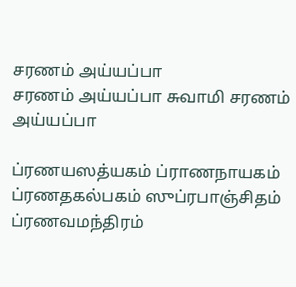சரணம் அய்யப்பா
சரணம் அய்யப்பா சுவாமி சரணம் அய்யப்பா

ப்ரணயஸத்யகம் ப்ராணநாயகம்
ப்ரணதகல்பகம் ஸுப்ரபாஞ்சிதம்
ப்ரணவமந்திரம்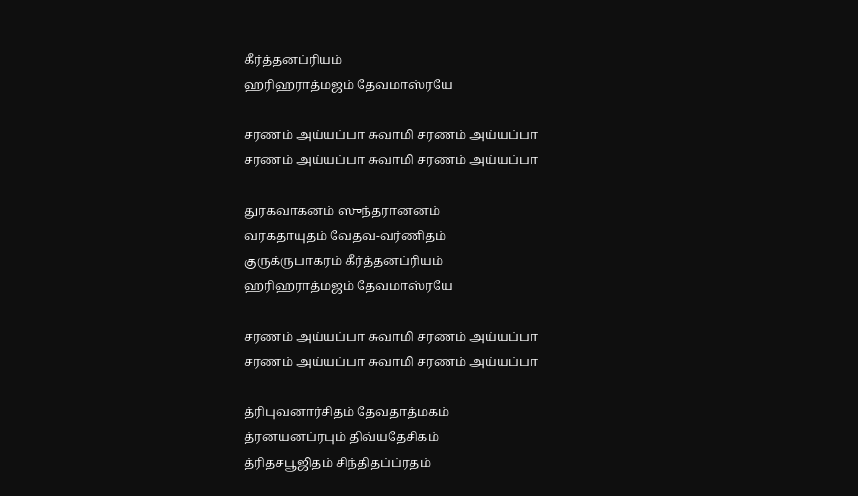கீர்த்தனப்ரியம்
ஹரிஹராத்மஜம் தேவமாஸ்ரயே

சரணம் அய்யப்பா சுவாமி சரணம் அய்யப்பா
சரணம் அய்யப்பா சுவாமி சரணம் அய்யப்பா

துரகவாகனம் ஸுந்தரானனம்
வரகதாயுதம் வேதவ-வர்ணிதம்
குருக்ருபாகரம் கீர்த்தனப்ரியம்
ஹரிஹராத்மஜம் தேவமாஸ்ரயே

சரணம் அய்யப்பா சுவாமி சரணம் அய்யப்பா
சரணம் அய்யப்பா சுவாமி சரணம் அய்யப்பா

த்ரிபுவனார்சிதம் தேவதாத்மகம்
த்ரனயனப்ரபும் திவ்யதேசிகம்
த்ரிதசபூஜிதம் சிந்திதப்ப்ரதம்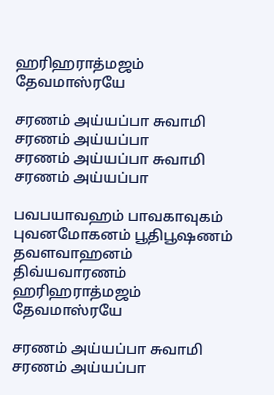ஹரிஹராத்மஜம் தேவமாஸ்ரயே

சரணம் அய்யப்பா சுவாமி சரணம் அய்யப்பா
சரணம் அய்யப்பா சுவாமி சரணம் அய்யப்பா

பவபயாவஹம் பாவகாவுகம்
புவனமோகனம் பூதிபூஷணம்
தவளவாஹனம் திவ்யவாரணம்
ஹரிஹராத்மஜம் தேவமாஸ்ரயே

சரணம் அய்யப்பா சுவாமி சரணம் அய்யப்பா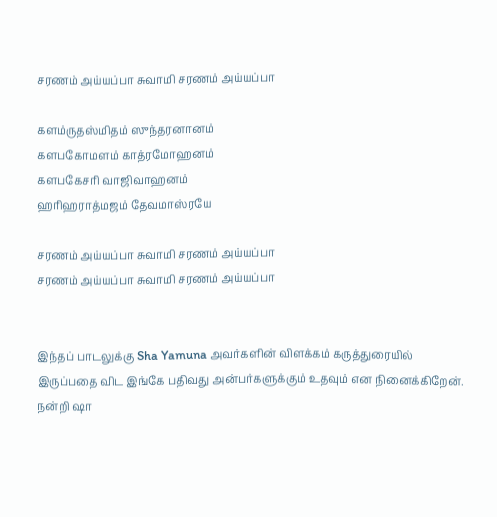சரணம் அய்யப்பா சுவாமி சரணம் அய்யப்பா

களம்ருதஸ்மிதம் ஸுந்தரனானம்
களபகோமளம் காத்ரமோஹனம்
களபகேசரி வாஜிவாஹனம்
ஹரிஹராத்மஜம் தேவமாஸ்ரயே

சரணம் அய்யப்பா சுவாமி சரணம் அய்யப்பா
சரணம் அய்யப்பா சுவாமி சரணம் அய்யப்பா


இந்தப் பாடலுக்கு Sha Yamuna அவர்களின் விளக்கம் கருத்துரையில் இருப்பதை விட இங்கே பதிவது அன்பர்களுக்கும் உதவும் என நினைக்கிறேன்.
நன்றி ஷா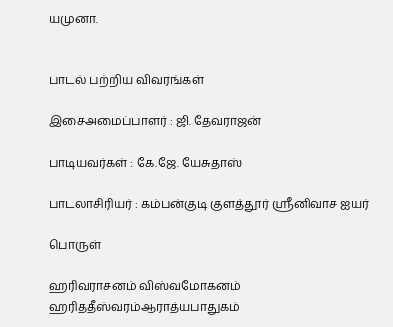யமுனா.


பாடல் பற்றிய விவரங்கள்

இசைஅமைப்பாளர் : ஜி. தேவராஜன்

பாடியவர்கள் : கே.ஜே. யேசுதாஸ்

பாடலாசிரியர் : கம்பன்குடி குளத்தூர் ஸ்ரீனிவாச ஐயர்

பொருள்

ஹரிவராசனம் விஸ்வமோகனம்
ஹரிததீஸ்வரம்ஆராத்யபாதுகம்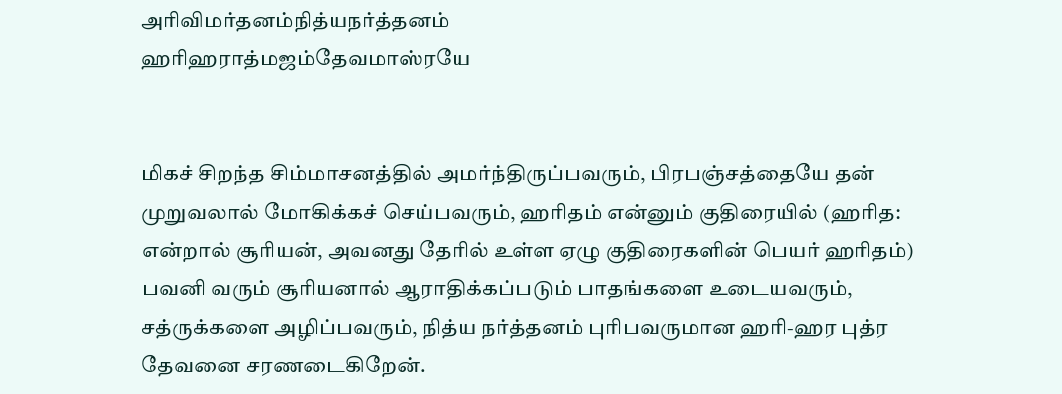அரிவிமர்தனம்நித்யநர்த்தனம்
ஹரிஹராத்மஜம்தேவமாஸ்ரயே


மிகச் சிறந்த சிம்மாசனத்தில் அமர்ந்திருப்பவரும், பிரபஞ்சத்தையே தன் முறுவலால் மோகிக்கச் செய்பவரும், ஹரிதம் என்னும் குதிரையில் (ஹரித: என்றால் சூரியன், அவனது தேரில் உள்ள ஏழு குதிரைகளின் பெயர் ஹரிதம்)
பவனி வரும் சூரியனால் ஆராதிக்கப்படும் பாதங்களை உடையவரும், சத்ருக்களை அழிப்பவரும், நித்ய நர்த்தனம் புரிபவருமான ஹரி-ஹர புத்ர தேவனை சரணடைகிறேன்.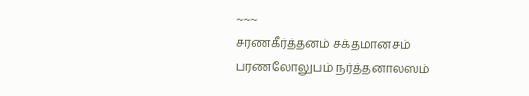~~~
சரணகீர்த்தனம் சக்தமானசம்
பரணலோலுபம் நர்த்தனாலஸம்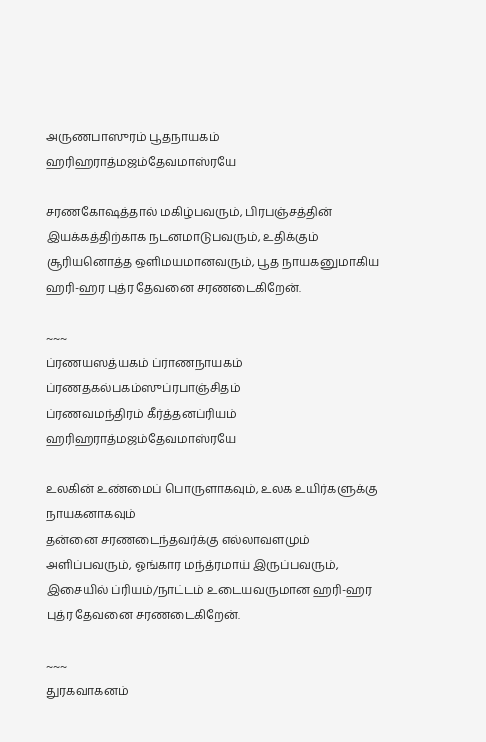அருணபாஸுரம் பூதநாயகம்
ஹரிஹராத்மஜம்தேவமாஸ்ரயே

சரணகோஷத்தால் மகிழ்பவரும், பிரபஞ்சத்தின் இயக்கத்திற்காக நடனமாடுபவரும், உதிக்கும் சூரியனொத்த ஒளிமயமானவரும், பூத நாயகனுமாகிய ஹரி-ஹர புத்ர தேவனை சரணடைகிறேன்.

~~~
ப்ரணயஸத்யகம் ப்ராணநாயகம்
ப்ரணதகல்பகம்ஸுப்ரபாஞ்சிதம்
ப்ரணவமந்திரம் கீர்த்தனப்ரியம்
ஹரிஹராத்மஜம்தேவமாஸ்ரயே

உலகின் உண்மைப் பொருளாகவும், உலக உயிர்களுக்கு நாயகனாகவும்
தன்னை சரணடைந்தவர்க்கு எல்லாவளமும் அளிப்பவரும், ஓங்கார மந்த்ரமாய் இருப்பவரும், இசையில் ப்ரியம்/நாட்டம் உடையவருமான ஹரி-ஹர புத்ர தேவனை சரணடைகிறேன்.

~~~
துரகவாகனம்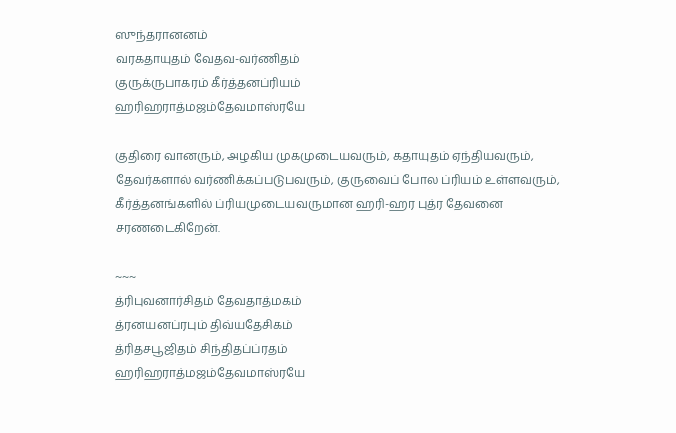ஸுந்தரானனம்
வரகதாயுதம் வேதவ-வர்ணிதம்
குருக்ருபாகரம் கீர்த்தனப்ரியம்
ஹரிஹராத்மஜம்தேவமாஸ்ரயே

குதிரை வானரும், அழகிய முகமுடையவரும், கதாயுதம் ஏந்தியவரும்,
தேவர்களால் வர்ணிக்கப்படுபவரும், குருவைப் போல ப்ரியம் உள்ளவரும், கீர்த்தனங்களில் ப்ரியமுடையவருமான ஹரி-ஹர புத்ர தேவனை சரணடைகிறேன்.

~~~
த்ரிபுவனார்சிதம் தேவதாத்மகம்
த்ரனயனப்ரபும் திவ்யதேசிகம்
த்ரிதசபூஜிதம் சிந்திதப்ப்ரதம்
ஹரிஹராத்மஜம்தேவமாஸ்ரயே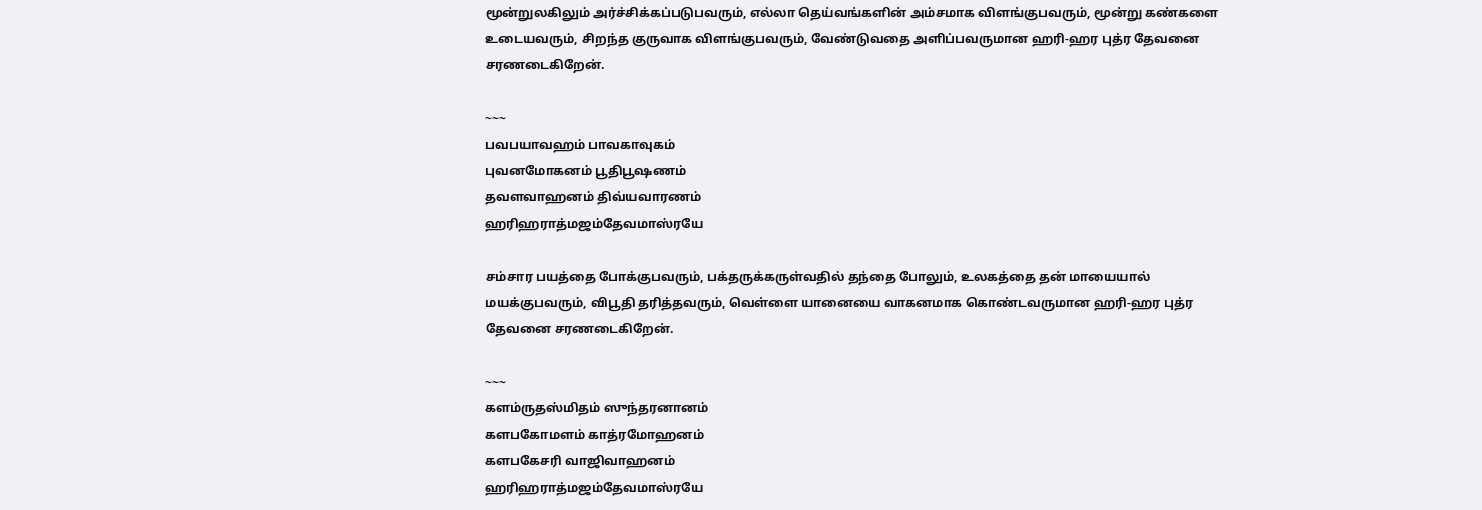மூன்றுலகிலும் அர்ச்சிக்கப்படுபவரும், எல்லா தெய்வங்களின் அம்சமாக விளங்குபவரும், மூன்று கண்களை உடையவரும், சிறந்த குருவாக விளங்குபவரும், வேண்டுவதை அளிப்பவருமான ஹரி-ஹர புத்ர தேவனை சரணடைகிறேன்.

~~~
பவபயாவஹம் பாவகாவுகம்
புவனமோகனம் பூதிபூஷணம்
தவளவாஹனம் திவ்யவாரணம்
ஹரிஹராத்மஜம்தேவமாஸ்ரயே

சம்சார பயத்தை போக்குபவரும், பக்தருக்கருள்வதில் தந்தை போலும், உலகத்தை தன் மாயையால் மயக்குபவரும், விபூதி தரித்தவரும், வெள்ளை யானையை வாகனமாக கொண்டவருமான ஹரி-ஹர புத்ர தேவனை சரணடைகிறேன்.

~~~
களம்ருதஸ்மிதம் ஸுந்தரனானம்
களபகோமளம் காத்ரமோஹனம்
களபகேசரி வாஜிவாஹனம்
ஹரிஹராத்மஜம்தேவமாஸ்ரயே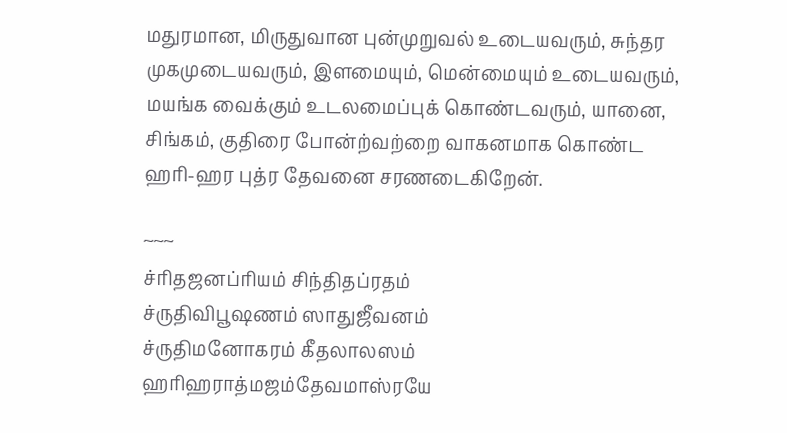மதுரமான, மிருதுவான புன்முறுவல் உடையவரும், சுந்தர முகமுடையவரும், இளமையும், மென்மையும் உடையவரும், மயங்க வைக்கும் உடலமைப்புக் கொண்டவரும், யானை, சிங்கம், குதிரை போன்ற்வற்றை வாகனமாக கொண்ட
ஹரி-ஹர புத்ர தேவனை சரணடைகிறேன்.

~~~
ச்ரிதஜனப்ரியம் சிந்திதப்ரதம்
ச்ருதிவிபூஷணம் ஸாதுஜீவனம்
ச்ருதிமனோகரம் கீதலாலஸம்
ஹரிஹராத்மஜம்தேவமாஸ்ரயே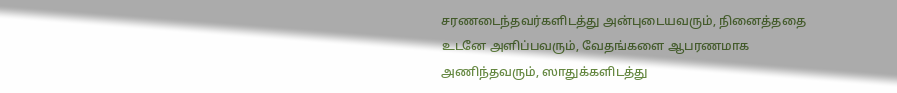சரணடைந்தவர்களிடத்து அன்புடையவரும், நினைத்ததை உடனே அளிப்பவரும், வேதங்களை ஆபரணமாக அணிந்தவரும், ஸாதுக்களிடத்து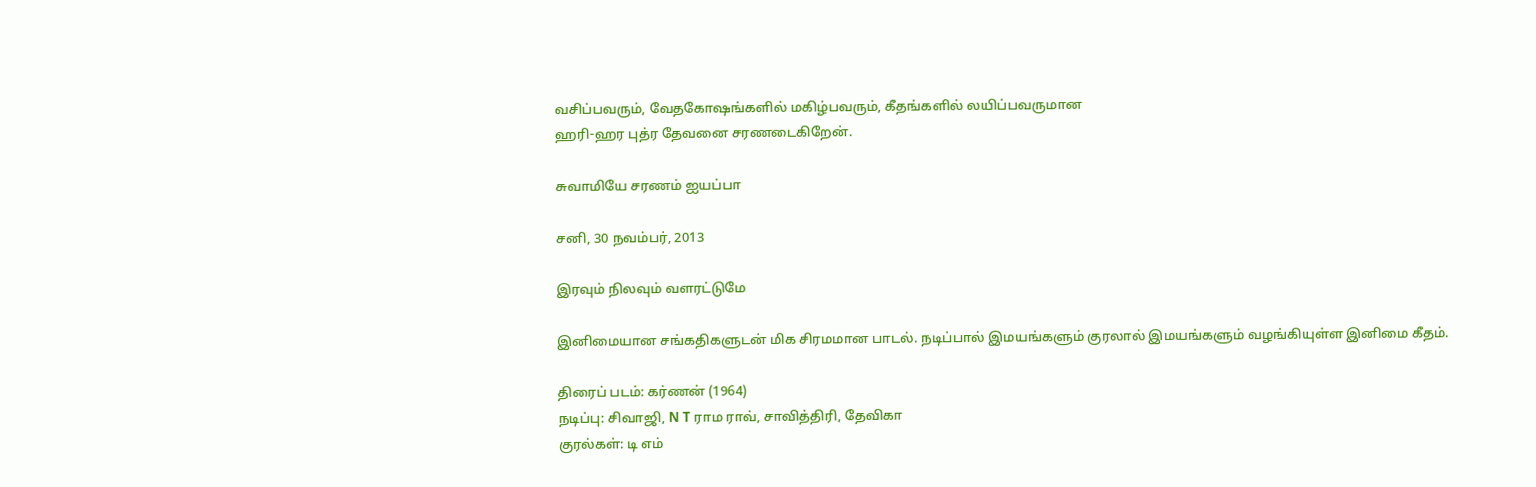வசிப்பவரும், வேதகோஷங்களில் மகிழ்பவரும், கீதங்களில் லயிப்பவருமான
ஹரி-ஹர புத்ர தேவனை சரணடைகிறேன்.

சுவாமியே சரணம் ஐயப்பா

சனி, 30 நவம்பர், 2013

இரவும் நிலவும் வளரட்டுமே

இனிமையான சங்கதிகளுடன் மிக சிரமமான பாடல். நடிப்பால் இமயங்களும் குரலால் இமயங்களும் வழங்கியுள்ள இனிமை கீதம்.

திரைப் படம்: கர்ணன் (1964)
நடிப்பு: சிவாஜி, N T ராம ராவ், சாவித்திரி, தேவிகா
குரல்கள்: டி எம்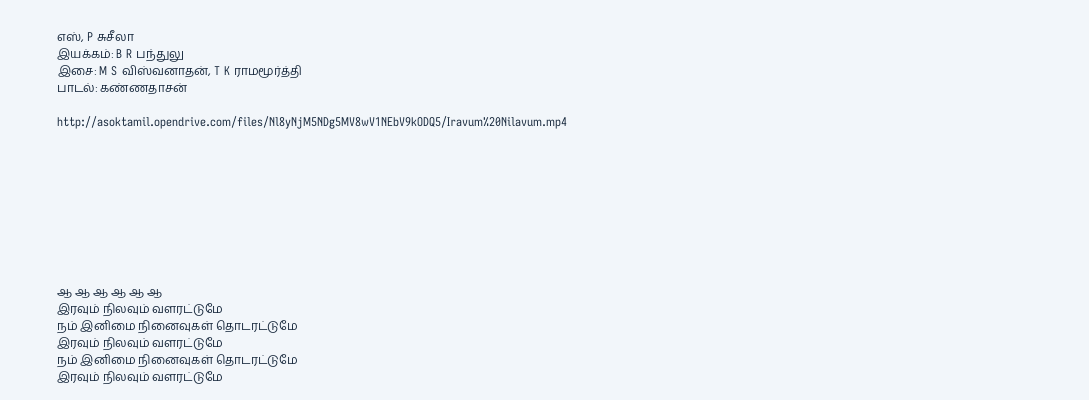எஸ், P சுசீலா
இயக்கம்: B R பந்துலு
இசை: M S விஸ்வனாதன், T K ராமமூர்த்தி
பாடல்: கண்ணதாசன்

http://asoktamil.opendrive.com/files/Nl8yNjM5NDg5MV8wV1NEbV9kODQ5/Iravum%20Nilavum.mp4









ஆ ஆ ஆ ஆ ஆ ஆ
இரவும் நிலவும் வளரட்டுமே
நம் இனிமை நினைவுகள் தொடரட்டுமே
இரவும் நிலவும் வளரட்டுமே
நம் இனிமை நினைவுகள் தொடரட்டுமே
இரவும் நிலவும் வளரட்டுமே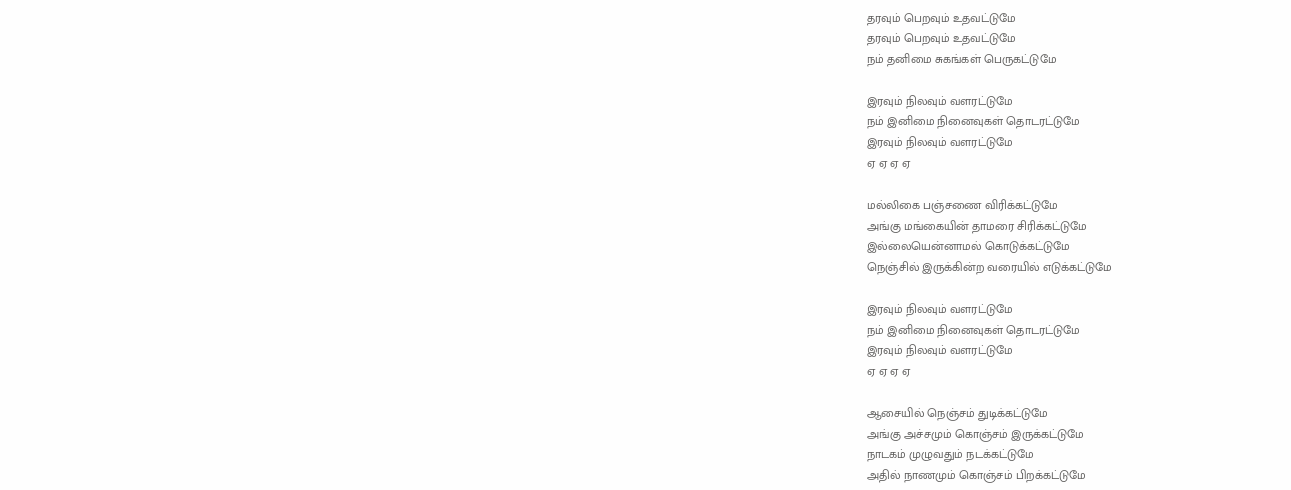தரவும் பெறவும் உதவட்டுமே
தரவும் பெறவும் உதவட்டுமே
நம் தனிமை சுகங்கள் பெருகட்டுமே

இரவும் நிலவும் வளரட்டுமே
நம் இனிமை நினைவுகள் தொடரட்டுமே
இரவும் நிலவும் வளரட்டுமே
ஏ ஏ ஏ ஏ

மல்லிகை பஞ்சணை விரிக்கட்டுமே
அங்கு மங்கையின் தாமரை சிரிக்கட்டுமே
இல்லையென்னாமல் கொடுக்கட்டுமே
நெஞ்சில் இருக்கின்ற வரையில் எடுக்கட்டுமே

இரவும் நிலவும் வளரட்டுமே
நம் இனிமை நினைவுகள் தொடரட்டுமே
இரவும் நிலவும் வளரட்டுமே
ஏ ஏ ஏ ஏ

ஆசையில் நெஞ்சம் துடிக்கட்டுமே
அங்கு அச்சமும் கொஞ்சம் இருக்கட்டுமே
நாடகம் முழுவதும் நடக்கட்டுமே
அதில் நாணமும் கொஞ்சம் பிறக்கட்டுமே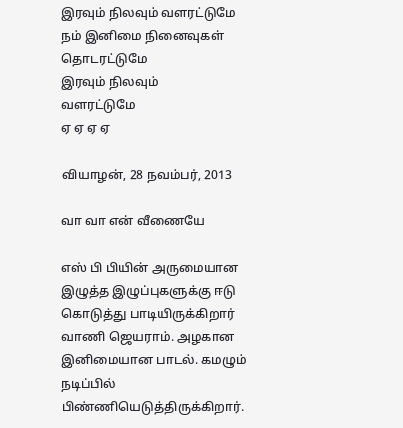இரவும் நிலவும் வளரட்டுமே
நம் இனிமை நினைவுகள் தொடரட்டுமே
இரவும் நிலவும்
வளரட்டுமே
ஏ ஏ ஏ ஏ

வியாழன், 28 நவம்பர், 2013

வா வா என் வீணையே

எஸ் பி பியின் அருமையான இழுத்த இழுப்புகளுக்கு ஈடு கொடுத்து பாடியிருக்கிறார் வாணி ஜெயராம். அழகான இனிமையான பாடல். கமழும் நடிப்பில் பிண்ணியெடுத்திருக்கிறார்.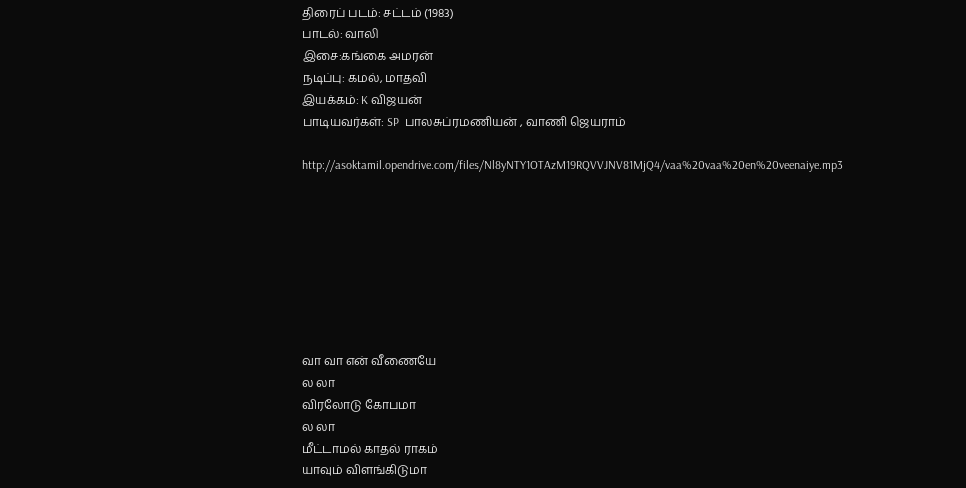திரைப் படம்: சட்டம் (1983)
பாடல்: வாலி
இசை:கங்கை அமரன்
நடிப்பு: கமல், மாதவி
இயக்கம்: K விஜயன்
பாடியவர்கள்: SP  பாலசுப்ரமணியன் , வாணி ஜெயராம்

http://asoktamil.opendrive.com/files/Nl8yNTY1OTAzM19RQVVJNV81MjQ4/vaa%20vaa%20en%20veenaiye.mp3








வா வா என் வீணையே
ல லா
விரலோடு கோபமா
ல லா
மீட்டாமல் காதல் ராகம்
யாவும் விளங்கிடுமா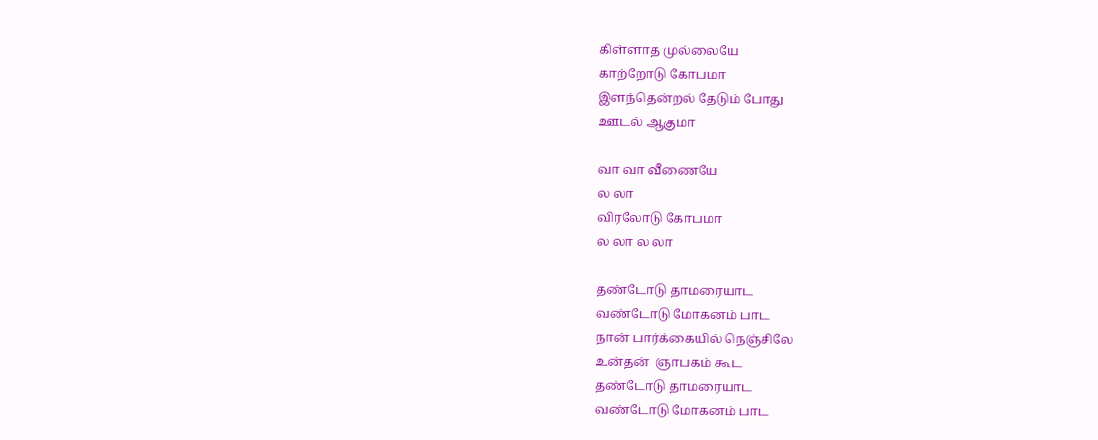கிள்ளாத முல்லையே
காற்றோடு கோபமா
இளந்தென்றல் தேடும் போது
ஊடல் ஆகுமா

வா வா வீணையே
ல லா
விரலோடு கோபமா
ல லா ல லா

தண்டோடு தாமரையாட
வண்டோடு மோகனம் பாட
நான் பார்க்கையில் நெஞ்சிலே
உன்தன்  ஞாபகம் கூட
தண்டோடு தாமரையாட
வண்டோடு மோகனம் பாட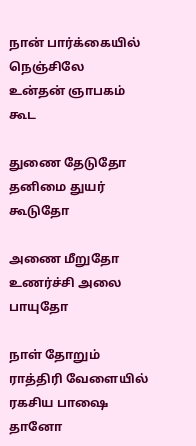நான் பார்க்கையில் நெஞ்சிலே
உன்தன் ஞாபகம் கூட

துணை தேடுதோ
தனிமை துயர் கூடுதோ

அணை மீறுதோ
உணர்ச்சி அலை பாயுதோ

நாள் தோறும் ராத்திரி வேளையில்
ரகசிய பாஷை தானோ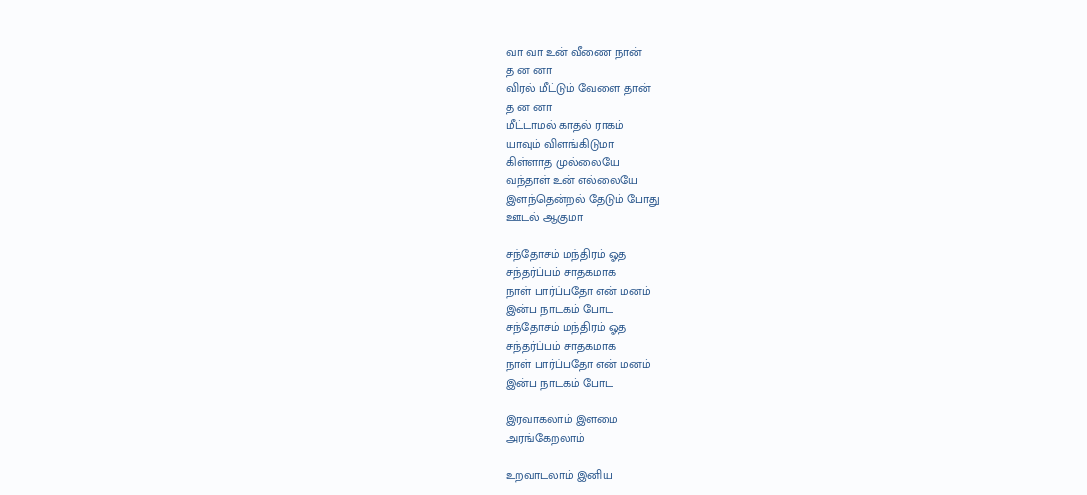வா வா உன் வீணை நான்
த ன னா
விரல் மீட்டும் வேளை தான்
த ன னா
மீட்டாமல் காதல் ராகம்
யாவும் விளங்கிடுமா
கிள்ளாத முல்லையே
வந்தாள் உன் எல்லையே
இளந்தென்றல் தேடும் போது
ஊடல் ஆகுமா

சந்தோசம் மந்திரம் ஓத
சந்தர்ப்பம் சாதகமாக
நாள் பார்ப்பதோ என் மனம்
இன்ப நாடகம் போட
சந்தோசம் மந்திரம் ஓத
சந்தர்ப்பம் சாதகமாக
நாள் பார்ப்பதோ என் மனம்
இன்ப நாடகம் போட

இரவாகலாம் இளமை
அரங்கேறலாம்

உறவாடலாம் இனிய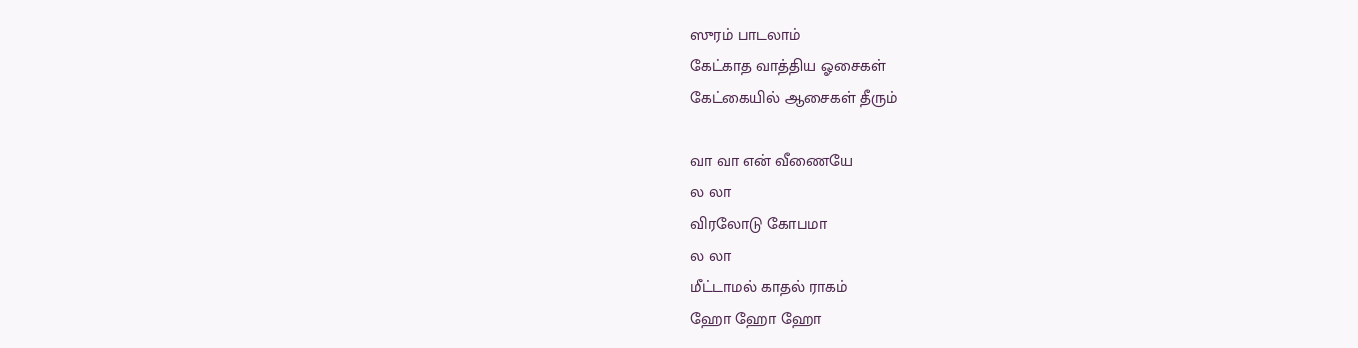ஸுரம் பாடலாம்
கேட்காத வாத்திய ஓசைகள்
கேட்கையில் ஆசைகள் தீரும்

வா வா என் வீணையே
ல லா
விரலோடு கோபமா
ல லா
மீட்டாமல் காதல் ராகம்
ஹோ ஹோ ஹோ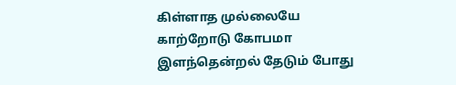கிள்ளாத முல்லையே
காற்றோடு கோபமா
இளந்தென்றல் தேடும் போது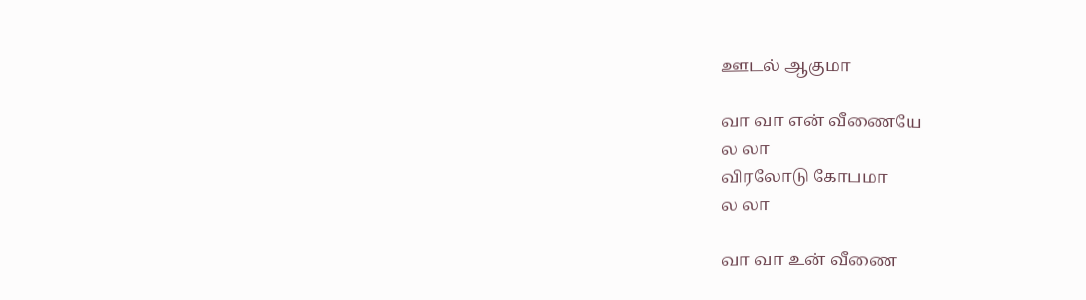ஊடல் ஆகுமா

வா வா என் வீணையே
ல லா
விரலோடு கோபமா
ல லா

வா வா உன் வீணை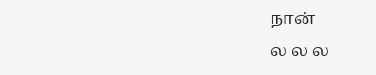நான்
ல ல ல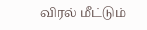விரல் மீட்டும்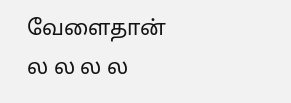வேளைதான்
ல ல ல ல